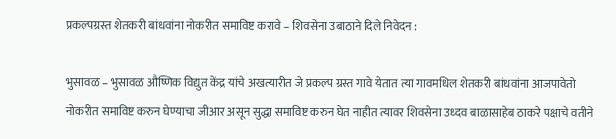प्रकल्पग्रस्त शेतकरी बांधवांना नोकरीत समाविष्ट करावे – शिवसेना उबाठाने दिले निवेदन :

भुसावळ – भुसावळ औष्णिक विद्युत केंद्र यांचे अखत्यारीत जे प्रकल्प ग्रस्त गावे येतात त्या गावमधिल शेतकरी बांधवांना आजपावेतो नोकरीत समाविष्ट करुन घेण्याचा जीआर असून सुद्धा समाविष्ट करुन घेत नाहीत त्यावर शिवसेना उध्दव बाळासाहेब ठाकरे पक्षाचे वतीने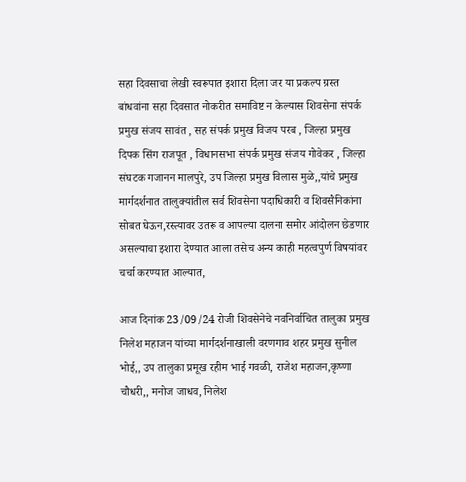सहा दिवसाचा लेखी स्वरूपात इशारा दिला जर या प्रकल्प ग्रस्त बांधवांना सहा दिवसात नोकरीत समाविष्ट न केल्यास शिवसेना संपर्क प्रमुख संजय सावंत , सह संपर्क प्रमुख विजय परब , जिल्हा प्रमुख दिपक सिंग राजपूत , विधानसभा संपर्क प्रमुख संजय गोवेकर , जिल्हा संघटक गजानन मालपुरे, उप जिल्हा प्रमुख विलास मुळे,,यांचे प्रमुख मार्गदर्शनात तालुक्यांतील सर्व शिवसेना पदाधिकारी व शिवसैनिकांना सोबत घेऊन,रस्त्यावर उतरू व आपल्या दालना समोर आंदोलन छेडणार असल्याचा इशारा देण्यात आला तसेच अन्य काही महत्वपुर्ण विषयांवर चर्चा करण्यात आल्यात,

आज दिनांक 23/09/24 रोजी शिवसेनेचे नवनिर्वाचित तालुका प्रमुख निलेश महाजन यांच्या मार्गदर्शनाखाली वरणगाव शहर प्रमुख सुनील भोई,, उप तालुका प्रमूख रहीम भाई गवळी, राजेश महाजन,कृष्णा चौधरी,, मनोज जाधव, निलेश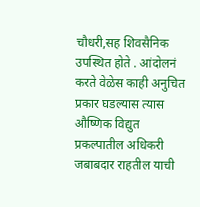चौधरी,सह शिवसैनिक उपस्थित होते . आंदोलनं करते वेळेस काही अनुचित प्रकार घडल्यास त्यास औष्णिक विद्युत प्रकल्पातील अधिकरी जबाबदार राहतील याची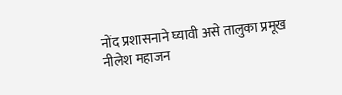नोंद प्रशासनाने घ्यावी असे तालुका प्रमूख नीलेश महाजन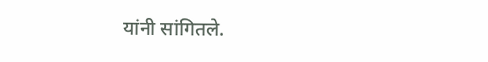यांनी सांगितले.